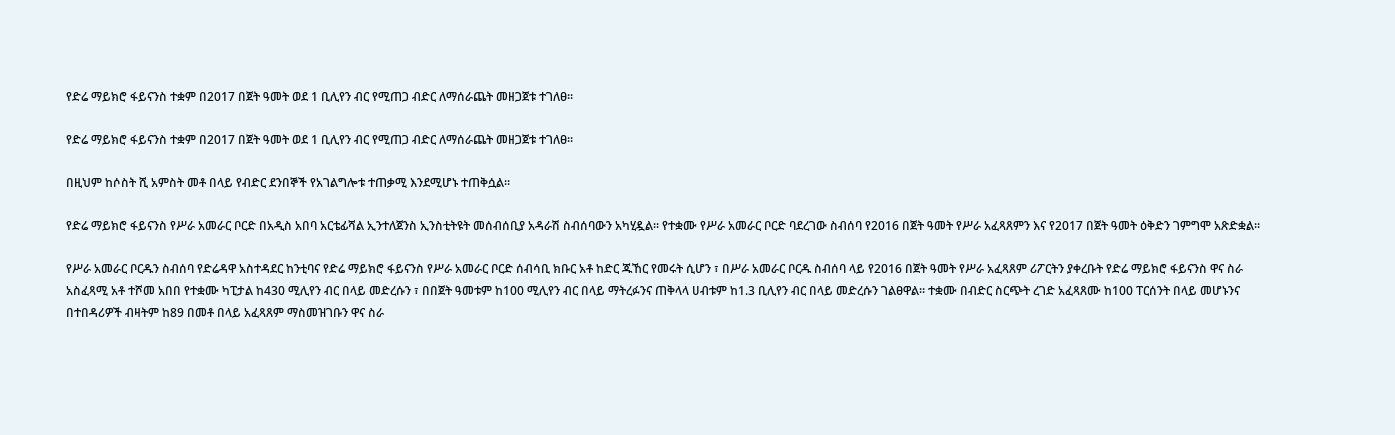የድሬ ማይክሮ ፋይናንስ ተቋም በ2017 በጀት ዓመት ወደ 1 ቢሊየን ብር የሚጠጋ ብድር ለማሰራጨት መዘጋጀቱ ተገለፀ፡፡

የድሬ ማይክሮ ፋይናንስ ተቋም በ2017 በጀት ዓመት ወደ 1 ቢሊየን ብር የሚጠጋ ብድር ለማሰራጨት መዘጋጀቱ ተገለፀ፡፡

በዚህም ከሶስት ሺ አምስት መቶ በላይ የብድር ደንበኞች የአገልግሎቱ ተጠቃሚ እንደሚሆኑ ተጠቅሷል፡፡

የድሬ ማይክሮ ፋይናንስ የሥራ አመራር ቦርድ በአዲስ አበባ አርቴፊሻል ኢንተለጀንስ ኢንስቲትዩት መሰብሰቢያ አዳራሽ ስብሰባውን አካሂዷል፡፡ የተቋሙ የሥራ አመራር ቦርድ ባደረገው ስብሰባ የ2016 በጀት ዓመት የሥራ አፈጻጸምን እና የ2017 በጀት ዓመት ዕቅድን ገምግሞ አጽድቋል፡፡

የሥራ አመራር ቦርዱን ስብሰባ የድሬዳዋ አስተዳደር ከንቲባና የድሬ ማይክሮ ፋይናንስ የሥራ አመራር ቦርድ ሰብሳቢ ክቡር አቶ ከድር ጁኸር የመሩት ሲሆን ፣ በሥራ አመራር ቦርዱ ስብሰባ ላይ የ2016 በጀት ዓመት የሥራ አፈጻጸም ሪፖርትን ያቀረቡት የድሬ ማይክሮ ፋይናንስ ዋና ስራ አስፈጻሚ አቶ ተሾመ አበበ የተቋሙ ካፒታል ከ430 ሚሊየን ብር በላይ መድረሱን ፣ በበጀት ዓመቱም ከ100 ሚሊየን ብር በላይ ማትረፉንና ጠቅላላ ሀብቱም ከ1.3 ቢሊየን ብር በላይ መድረሱን ገልፀዋል፡፡ ተቋሙ በብድር ስርጭት ረገድ አፈጻጸሙ ከ100 ፐርሰንት በላይ መሆኑንና  በተበዳሪዎች ብዛትም ከ89 በመቶ በላይ አፈጻጸም ማስመዝገቡን ዋና ስራ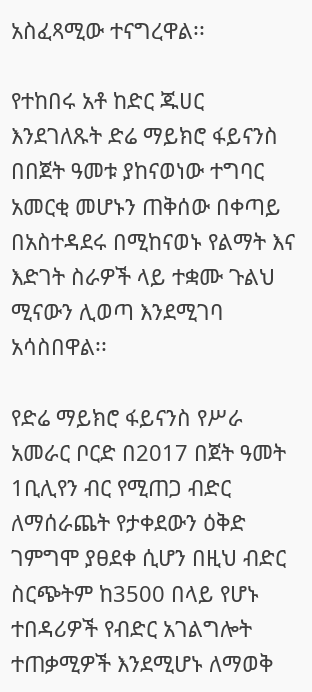አስፈጻሚው ተናግረዋል፡፡

የተከበሩ አቶ ከድር ጁሀር እንደገለጹት ድሬ ማይክሮ ፋይናንስ በበጀት ዓመቱ ያከናወነው ተግባር አመርቂ መሆኑን ጠቅሰው በቀጣይ በአስተዳደሩ በሚከናወኑ የልማት እና እድገት ስራዎች ላይ ተቋሙ ጉልህ ሚናውን ሊወጣ እንደሚገባ አሳስበዋል፡፡

የድሬ ማይክሮ ፋይናንስ የሥራ አመራር ቦርድ በ2017 በጀት ዓመት 1ቢሊየን ብር የሚጠጋ ብድር ለማሰራጨት የታቀደውን ዕቅድ ገምግሞ ያፀደቀ ሲሆን በዚህ ብድር ስርጭትም ከ3500 በላይ የሆኑ ተበዳሪዎች የብድር አገልግሎት ተጠቃሚዎች እንደሚሆኑ ለማወቅ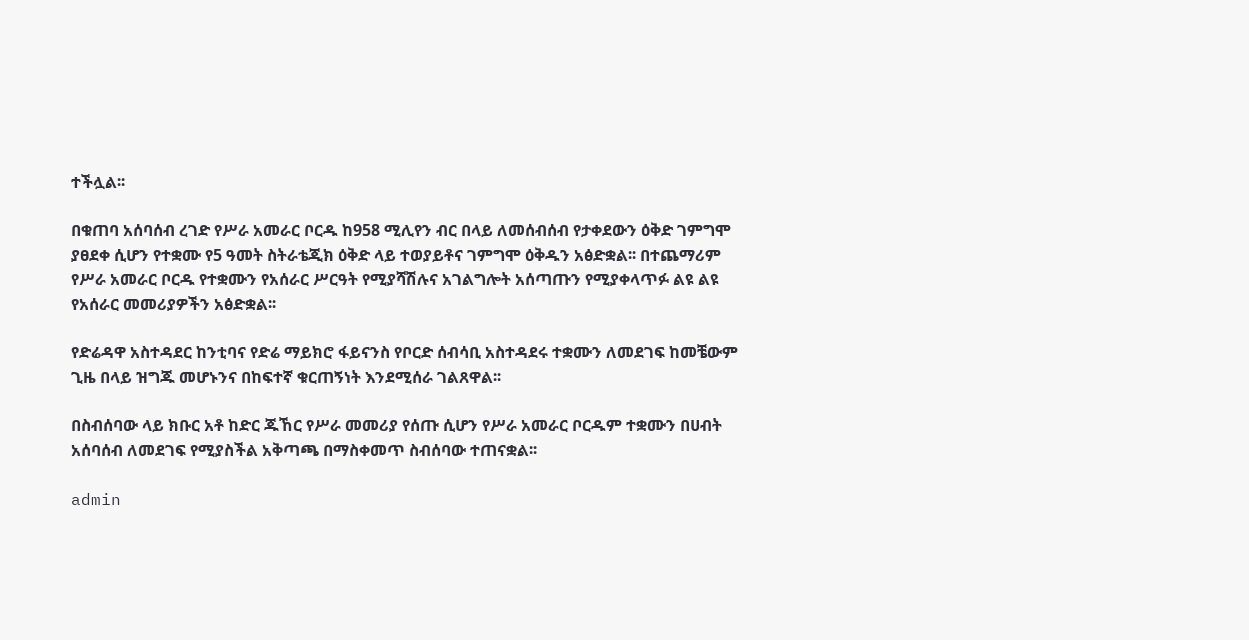ተችሏል፡፡

በቁጠባ አሰባሰብ ረገድ የሥራ አመራር ቦርዱ ከ958 ሚሊየን ብር በላይ ለመሰብሰብ የታቀደውን ዕቅድ ገምግሞ ያፀደቀ ሲሆን የተቋሙ የ5 ዓመት ስትራቴጂክ ዕቅድ ላይ ተወያይቶና ገምግሞ ዕቅዱን አፅድቋል፡፡ በተጨማሪም የሥራ አመራር ቦርዱ የተቋሙን የአሰራር ሥርዓት የሚያሻሽሉና አገልግሎት አሰጣጡን የሚያቀላጥፉ ልዩ ልዩ የአሰራር መመሪያዎችን አፅድቋል፡፡

የድሬዳዋ አስተዳደር ከንቲባና የድሬ ማይክሮ ፋይናንስ የቦርድ ሰብሳቢ አስተዳደሩ ተቋሙን ለመደገፍ ከመቼውም ጊዜ በላይ ዝግጁ መሆኑንና በከፍተኛ ቁርጠኝነት እንደሚሰራ ገልጸዋል፡፡

በስብሰባው ላይ ክቡር አቶ ከድር ጁኸር የሥራ መመሪያ የሰጡ ሲሆን የሥራ አመራር ቦርዱም ተቋሙን በሀብት አሰባሰብ ለመደገፍ የሚያስችል አቅጣጫ በማስቀመጥ ስብሰባው ተጠናቋል፡፡

admin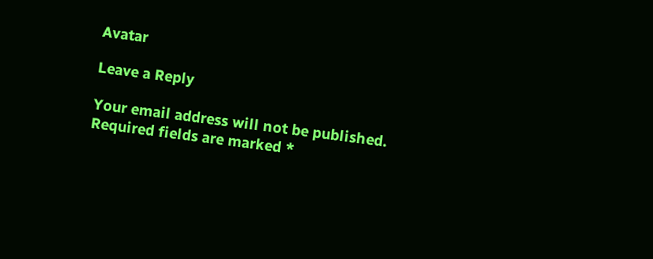Avatar

Leave a Reply

Your email address will not be published. Required fields are marked *